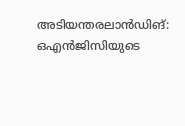അടിയന്തരലാന്‍ഡിങ്: ഒഎന്‍ജിസിയുടെ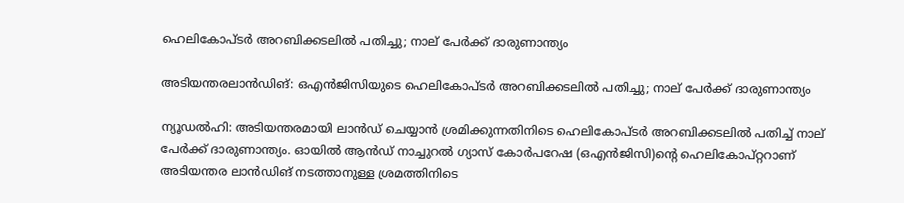ഹെലികോപ്ടര്‍ അറബിക്കടലില്‍ പതിച്ചു; നാല് പേര്‍ക്ക് ദാരുണാന്ത്യം

അടിയന്തരലാന്‍ഡിങ്: ഒഎന്‍ജിസിയുടെ ഹെലികോപ്ടര്‍ അറബിക്കടലില്‍ പതിച്ചു; നാല് പേര്‍ക്ക് ദാരുണാന്ത്യം

ന്യൂഡല്‍ഹി: അടിയന്തരമായി ലാന്‍ഡ് ചെയ്യാന്‍ ശ്രമിക്കുന്നതിനിടെ ഹെലികോപ്ടര്‍ അറബിക്കടലില്‍ പതിച്ച് നാല് പേര്‍ക്ക് ദാരുണാന്ത്യം. ഓയില്‍ ആന്‍ഡ് നാച്ചുറല്‍ ഗ്യാസ് കോര്‍പറേഷ (ഒഎന്‍ജിസി)ന്റെ ഹെലികോപ്റ്ററാണ് അടിയന്തര ലാന്‍ഡിങ് നടത്താനുള്ള ശ്രമത്തിനിടെ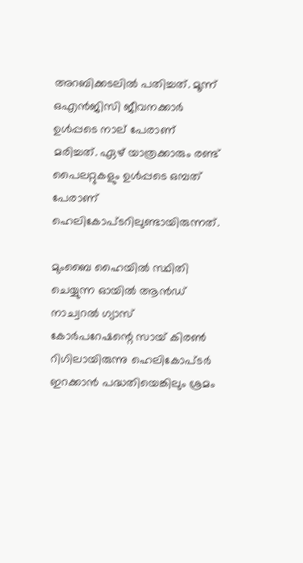അറബിക്കടലില്‍ പതിച്ചത്. മൂന്ന് ഒഎന്‍ജിസി ജീവനക്കാര്‍ ഉള്‍പ്പടെ നാല് പേരാണ് മരിച്ചത്. ഏഴ് യാത്രക്കാരും രണ്ട് പൈലറ്റുകളും ഉള്‍പ്പടെ ഒമ്പത് പേരാണ് ഹെലികോപ്ടറിലുണ്ടായിരുന്നത്.

മുംബൈ ഹൈയില്‍ സ്ഥിതി ചെയ്യുന്ന ഓയില്‍ ആന്‍ഡ് നാച്വറല്‍ ഗ്യാസ് കോര്‍പറേഷന്റെ സായ് കിരണ്‍ റിഗിലായിരുന്നു ഹെലികോപ്ടര്‍ ഇറക്കാന്‍ പദ്ധതിയെങ്കിലും ശ്രമം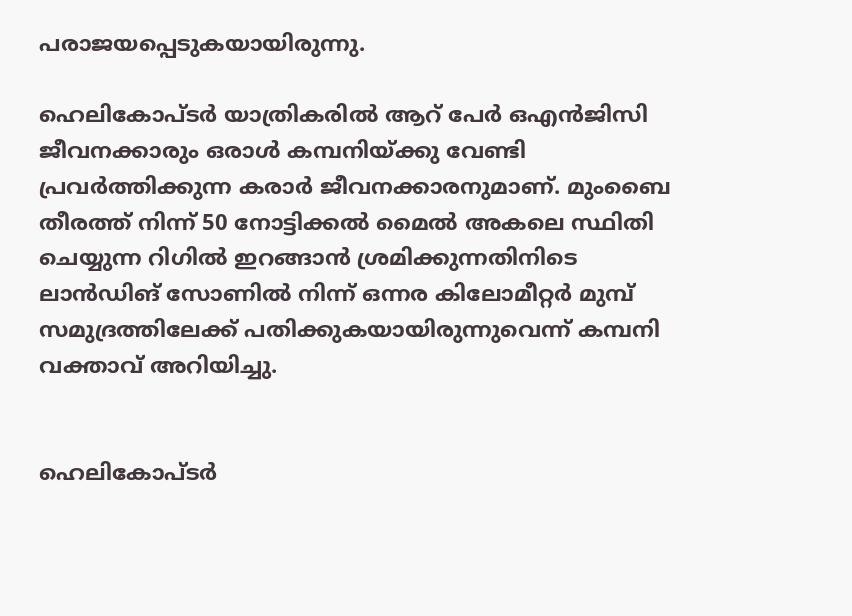പരാജയപ്പെടുകയായിരുന്നു.

ഹെലികോപ്ടര്‍ യാത്രികരില്‍ ആറ് പേര്‍ ഒഎന്‍ജിസി ജീവനക്കാരും ഒരാള്‍ കമ്പനിയ്ക്കു വേണ്ടി പ്രവര്‍ത്തിക്കുന്ന കരാര്‍ ജീവനക്കാരനുമാണ്. മുംബൈ തീരത്ത് നിന്ന് 50 നോട്ടിക്കല്‍ മൈല്‍ അകലെ സ്ഥിതി ചെയ്യുന്ന റിഗില്‍ ഇറങ്ങാന്‍ ശ്രമിക്കുന്നതിനിടെ ലാന്‍ഡിങ് സോണില്‍ നിന്ന് ഒന്നര കിലോമീറ്റര്‍ മുമ്പ് സമുദ്രത്തിലേക്ക് പതിക്കുകയായിരുന്നുവെന്ന് കമ്പനി വക്താവ് അറിയിച്ചു.


ഹെലികോപ്ടര്‍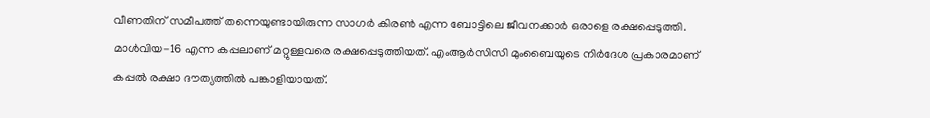വീണതിന് സമീപത്ത് തന്നെയുണ്ടായിരുന്ന സാഗര്‍ കിരണ്‍ എന്ന ബോട്ടിലെ ജീവനക്കാര്‍ ഒരാളെ രക്ഷപ്പെടുത്തി. മാള്‍വിയ-16 എന്ന കപ്പലാണ് മറ്റുള്ളവരെ രക്ഷപ്പെടുത്തിയത്. എംആര്‍സിസി മുംബൈയുടെ നിര്‍ദേശ പ്രകാരമാണ് കപ്പല്‍ രക്ഷാ ദൗത്യത്തില്‍ പങ്കാളിയായത്.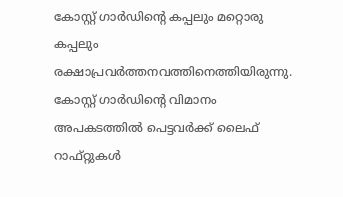കോസ്റ്റ് ഗാര്‍ഡിന്റെ കപ്പലും മറ്റൊരു കപ്പലും രക്ഷാപ്രവര്‍ത്തനവത്തിനെത്തിയിരുന്നു. കോസ്റ്റ് ഗാര്‍ഡിന്റെ വിമാനം അപകടത്തില്‍ പെട്ടവര്‍ക്ക് ലൈഫ് റാഫ്റ്റുകള്‍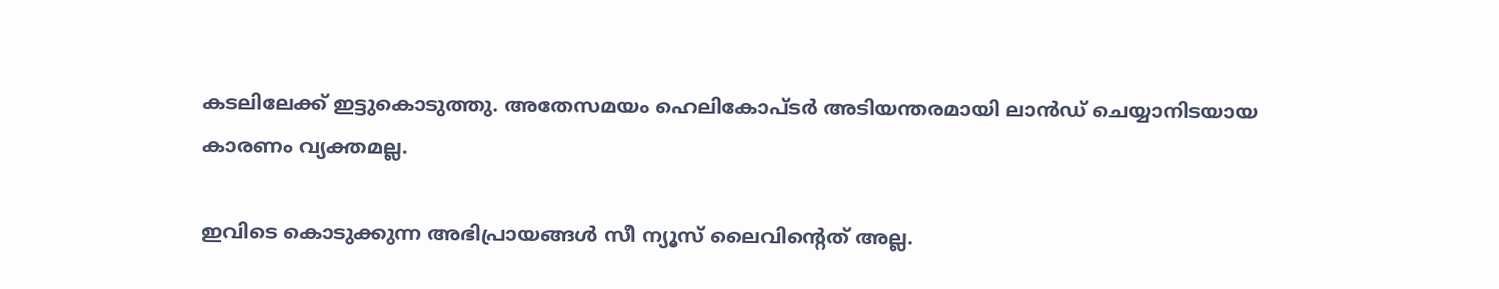കടലിലേക്ക് ഇട്ടുകൊടുത്തു. അതേസമയം ഹെലികോപ്ടര്‍ അടിയന്തരമായി ലാന്‍ഡ് ചെയ്യാനിടയായ കാരണം വ്യക്തമല്ല.

ഇവിടെ കൊടുക്കുന്ന അഭിപ്രായങ്ങള്‍ സീ ന്യൂസ് ലൈവിന്റെത് അല്ല.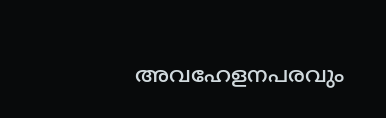അവഹേളനപരവും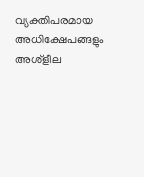വ്യക്തിപരമായ അധിക്ഷേപങ്ങളും അശ്‌ളീല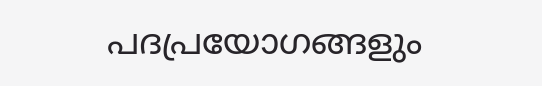പദപ്രയോഗങ്ങളും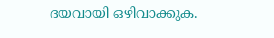ദയവായി ഒഴിവാക്കുക.